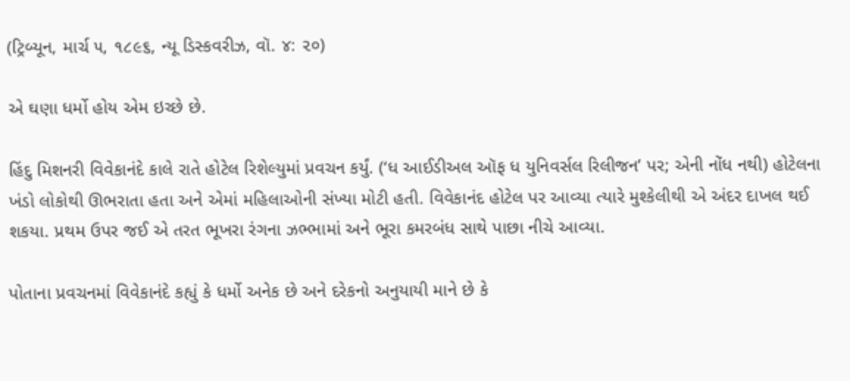(ટ્રિબ્યૂન, માર્ચ ૫, ૧૮૯૬, ન્યૂ ડિસ્કવરીઝ, વૉ. ૪: ૨૦)

એ ઘણા ધર્મો હોય એમ ઇચ્છે છે.

હિંદુ મિશનરી વિવેકાનંદે કાલે રાતે હોટેલ રિશેલ્યુમાં પ્રવચન કર્યું. (‘ધ આઈડીઅલ ઑફ ધ યુનિવર્સલ રિલીજન’ પર; એની નોંધ નથી) હોટેલના ખંડો લોકોથી ઊભરાતા હતા અને એમાં મહિલાઓની સંખ્યા મોટી હતી. વિવેકાનંદ હોટેલ પર આવ્યા ત્યારે મુશ્કેલીથી એ અંદર દાખલ થઈ શકયા. પ્રથમ ઉપર જઈ એ તરત ભૂખરા રંગના ઝભ્ભામાં અને ભૂરા કમરબંધ સાથે પાછા નીચે આવ્યા.

પોતાના પ્રવચનમાં વિવેકાનંદે કહ્યું કે ધર્મો અનેક છે અને દરેકનો અનુયાયી માને છે કે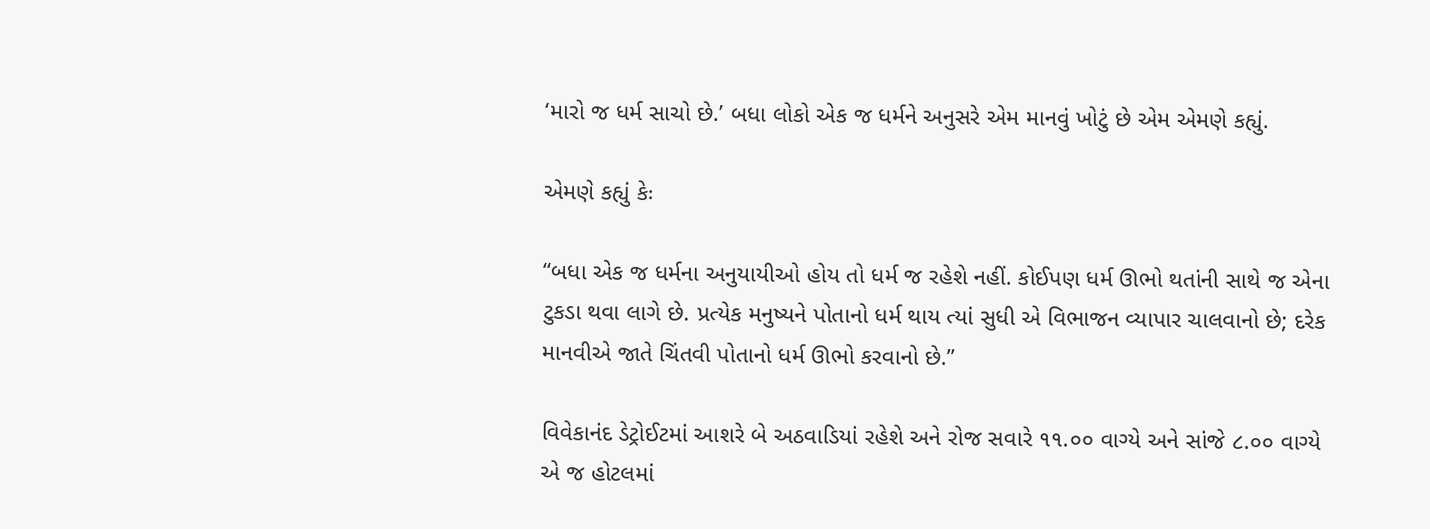‘મારો જ ધર્મ સાચો છે.’ બધા લોકો એક જ ધર્મને અનુસરે એમ માનવું ખોટું છે એમ એમણે કહ્યું.

એમણે કહ્યું કેઃ

“બધા એક જ ધર્મના અનુયાયીઓ હોય તો ધર્મ જ રહેશે નહીં. કોઈપણ ધર્મ ઊભો થતાંની સાથે જ એના ટુકડા થવા લાગે છે. પ્રત્યેક મનુષ્યને પોતાનો ધર્મ થાય ત્યાં સુધી એ વિભાજન વ્યાપાર ચાલવાનો છે; દરેક માનવીએ જાતે ચિંતવી પોતાનો ધર્મ ઊભો કરવાનો છે.”

વિવેકાનંદ ડેટ્રોઈટમાં આશરે બે અઠવાડિયાં રહેશે અને રોજ સવારે ૧૧.૦૦ વાગ્યે અને સાંજે ૮.૦૦ વાગ્યે એ જ હોટલમાં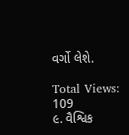વર્ગો લેશે.

Total Views: 109
૯. વૈશ્વિક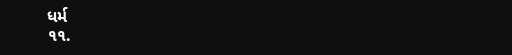ધર્મ
૧૧.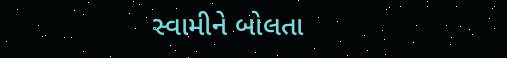સ્વામીને બોલતા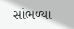સાંભળ્યા